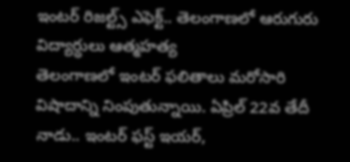ఇంటర్ రిజల్ట్స్ ఎఫెక్ట్.. తెలంగాణలో ఆరుగురు విద్యార్ధులు ఆత్మహత్య
తెలంగాణలో ఇంటర్ ఫలితాలు మరోసారి విషాదాన్ని నింపుతున్నాయి. ఏప్రిల్ 22వ తేదీ నాడు.. ఇంటర్ ఫస్ట్ ఇయర్,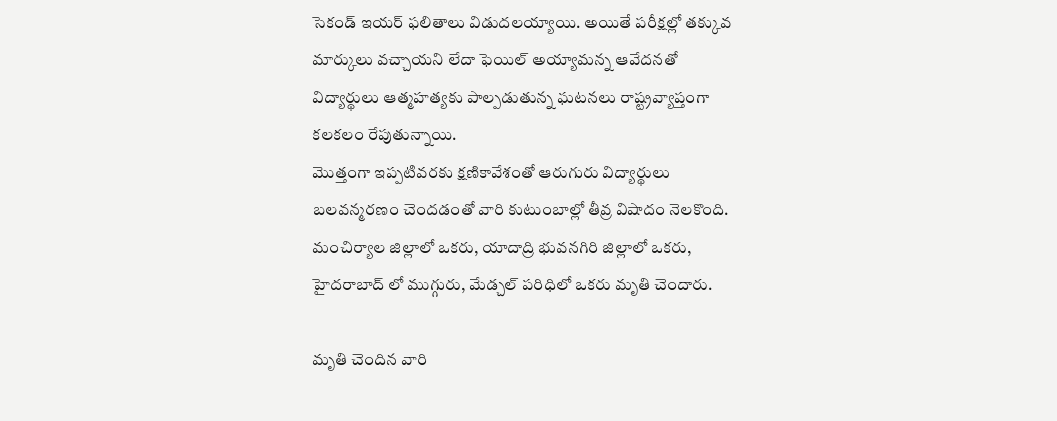సెకండ్ ఇయర్ ఫలితాలు విడుదలయ్యాయి. అయితే పరీక్షల్లో తక్కువ మార్కులు వచ్చాయని లేదా ఫెయిల్ అయ్యామన్న ఆవేదనతో విద్యార్థులు ఆత్మహత్యకు పాల్పడుతున్న ఘటనలు రాష్ట్రవ్యాప్తంగా కలకలం రేపుతున్నాయి.
మొత్తంగా ఇప్పటివరకు క్షణికావేశంతో ఆరుగురు విద్యార్థులు బలవన్మరణం చెందడంతో వారి కుటుంబాల్లో తీవ్ర విషాదం నెలకొంది. మంచిర్యాల జిల్లాలో ఒకరు, యాదాద్రి భువనగిరి జిల్లాలో ఒకరు, హైదరాబాద్ లో ముగ్గురు, మేడ్చల్ పరిధిలో ఒకరు మృతి చెందారు.

మృతి చెందిన వారి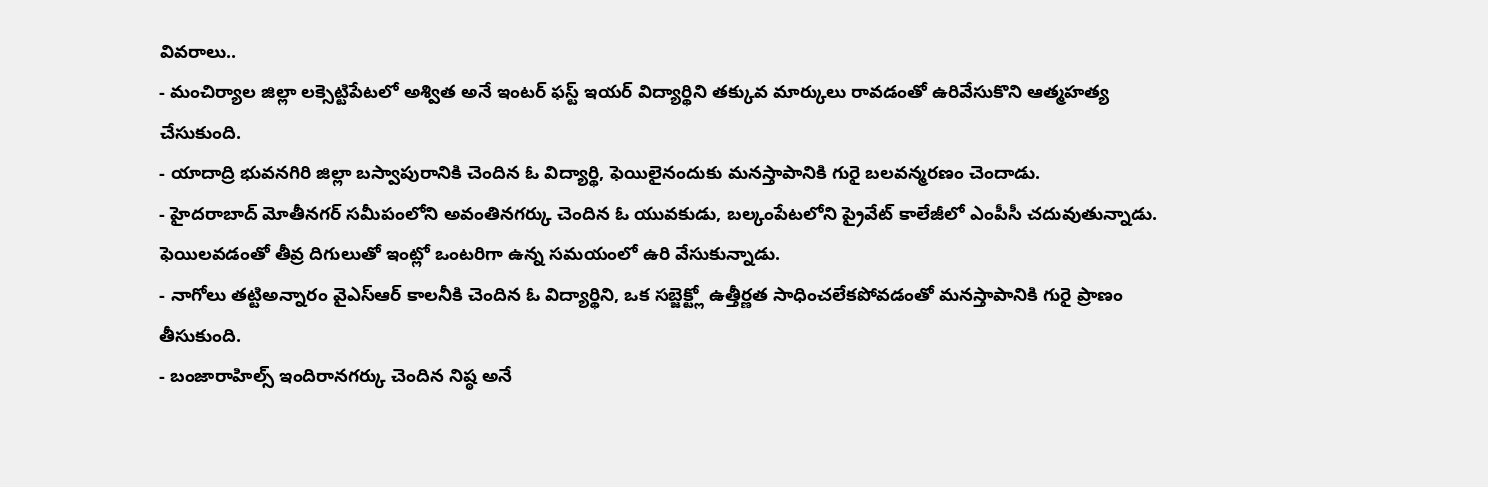వివరాలు..
- మంచిర్యాల జిల్లా లక్సెట్టిపేటలో అశ్విత అనే ఇంటర్ ఫస్ట్ ఇయర్ విద్యార్థిని తక్కువ మార్కులు రావడంతో ఉరివేసుకొని ఆత్మహత్య చేసుకుంది.
- యాదాద్రి భువనగిరి జిల్లా బస్వాపురానికి చెందిన ఓ విద్యార్థి, ఫెయిలైనందుకు మనస్తాపానికి గురై బలవన్మరణం చెందాడు.
- హైదరాబాద్ మోతీనగర్ సమీపంలోని అవంతినగర్కు చెందిన ఓ యువకుడు, బల్కంపేటలోని ప్రైవేట్ కాలేజీలో ఎంపీసీ చదువుతున్నాడు. ఫెయిలవడంతో తీవ్ర దిగులుతో ఇంట్లో ఒంటరిగా ఉన్న సమయంలో ఉరి వేసుకున్నాడు.
- నాగోలు తట్టిఅన్నారం వైఎస్ఆర్ కాలనీకి చెందిన ఓ విద్యార్థిని, ఒక సబ్జెక్ట్లో ఉత్తీర్ణత సాధించలేకపోవడంతో మనస్తాపానికి గురై ప్రాణం తీసుకుంది.
- బంజారాహిల్స్ ఇందిరానగర్కు చెందిన నిష్ఠ అనే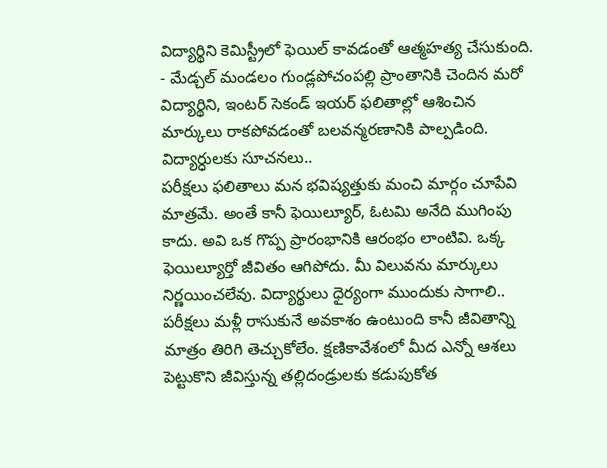విద్యార్థిని కెమిస్ట్రీలో ఫెయిల్ కావడంతో ఆత్మహత్య చేసుకుంది.
- మేడ్చల్ మండలం గుండ్లపోచంపల్లి ప్రాంతానికి చెందిన మరో విద్యార్థిని, ఇంటర్ సెకండ్ ఇయర్ ఫలితాల్లో ఆశించిన మార్కులు రాకపోవడంతో బలవన్మరణానికి పాల్పడింది.
విద్యార్ధులకు సూచనలు..
పరీక్షలు ఫలితాలు మన భవిష్యత్తుకు మంచి మార్గం చూపేవి మాత్రమే. అంతే కానీ ఫెయిల్యూర్, ఓటమి అనేది ముగింపు కాదు. అవి ఒక గొప్ప ప్రారంభానికి ఆరంభం లాంటివి. ఒక్క ఫెయిల్యూర్తో జీవితం ఆగిపోదు. మీ విలువను మార్కులు నిర్ణయించలేవు. విద్యార్థులు ధైర్యంగా ముందుకు సాగాలి.. పరీక్షలు మళ్లీ రాసుకునే అవకాశం ఉంటుంది కానీ జీవితాన్ని మాత్రం తిరిగి తెచ్చుకోలేం. క్షణికావేశంలో మీద ఎన్నో ఆశలు పెట్టుకొని జీవిస్తున్న తల్లిదండ్రులకు కడుపుకోత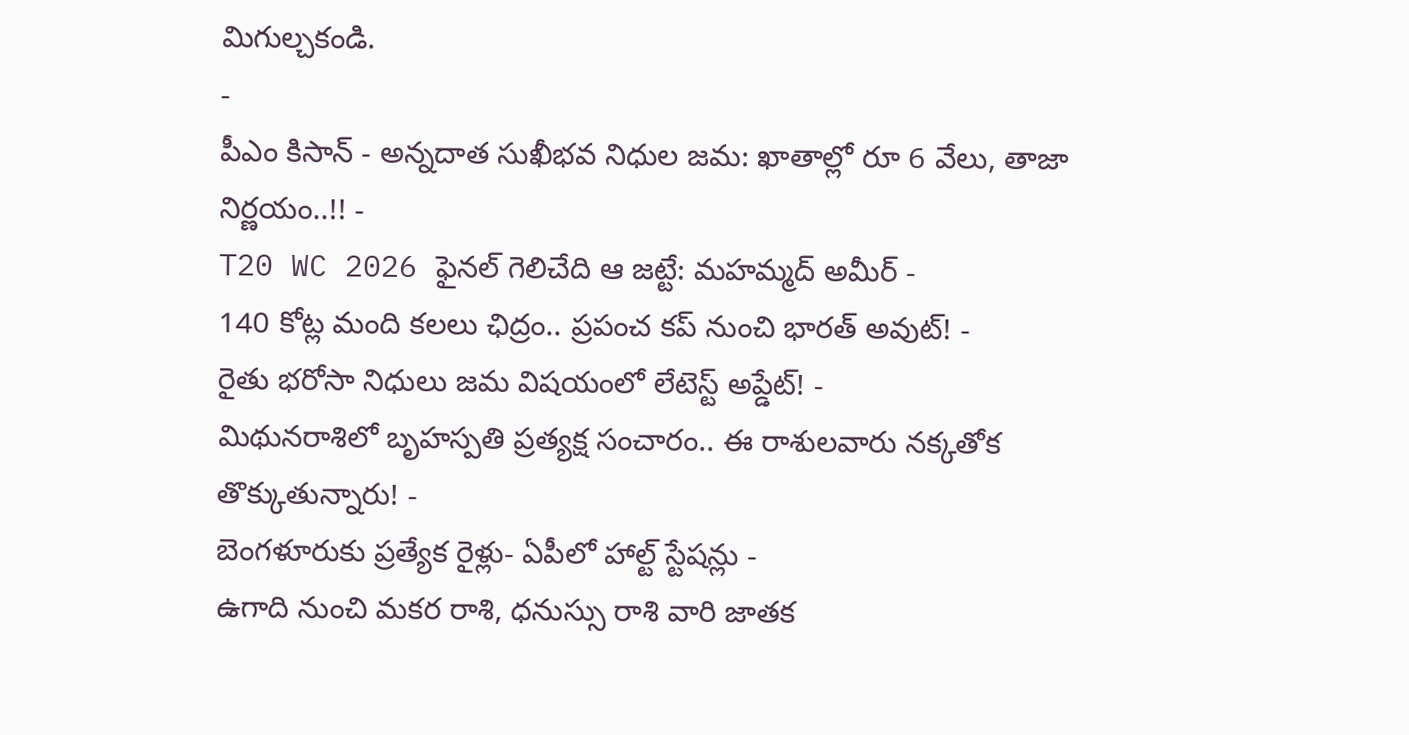మిగుల్చకండి.
-
పీఎం కిసాన్ - అన్నదాత సుఖీభవ నిధుల జమ: ఖాతాల్లో రూ 6 వేలు, తాజా నిర్ణయం..!! -
T20 WC 2026 ఫైనల్ గెలిచేది ఆ జట్టే: మహమ్మద్ అమీర్ -
140 కోట్ల మంది కలలు ఛిద్రం.. ప్రపంచ కప్ నుంచి భారత్ అవుట్! -
రైతు భరోసా నిధులు జమ విషయంలో లేటెస్ట్ అప్డేట్! -
మిథునరాశిలో బృహస్పతి ప్రత్యక్ష సంచారం.. ఈ రాశులవారు నక్కతోక తొక్కుతున్నారు! -
బెంగళూరుకు ప్రత్యేక రైళ్లు- ఏపీలో హాల్ట్ స్టేషన్లు -
ఉగాది నుంచి మకర రాశి, ధనుస్సు రాశి వారి జాతక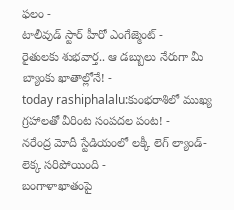ఫలం -
టాలీవుడ్ స్టార్ హీరో ఎంగేజ్మెంట్ -
రైతులకు శుభవార్త.. ఆ డబ్బులు నేరుగా మీ బ్యాంకు ఖాతాల్లోనే! -
today rashiphalalu:కుంభరాశిలో ముఖ్య గ్రహాలతో వీరింట సంపదల పంట! -
నరేంద్ర మోదీ స్టేడియంలో లక్కీ లెగ్ ల్యాండ్- లెక్క సరిపోయింది -
బంగాళాఖాతంపై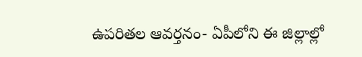ఉపరితల ఆవర్తనం- ఏపీలోని ఈ జిల్లాల్లో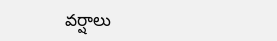వర్షాలు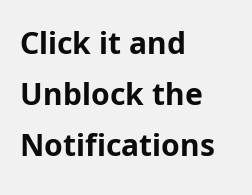Click it and Unblock the Notifications